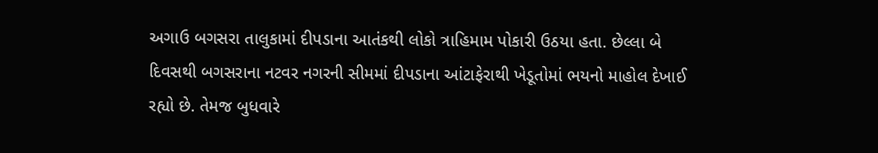અગાઉ બગસરા તાલુકામાં દીપડાના આતંકથી લોકો ત્રાહિમામ પોકારી ઉઠયા હતા. છેલ્લા બે દિવસથી બગસરાના નટવર નગરની સીમમાં દીપડાના આંટાફેરાથી ખેડૂતોમાં ભયનો માહોલ દેખાઈ રહ્યો છે. તેમજ બુધવારે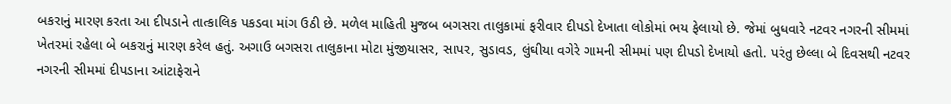બકરાનું મારણ કરતા આ દીપડાને તાત્કાલિક પકડવા માંગ ઉઠી છે. મળેલ માહિતી મુજબ બગસરા તાલુકામાં ફરીવાર દીપડો દેખાતા લોકોમાં ભય ફેલાયો છે. જેમાં બુધવારે નટવર નગરની સીમમાં ખેતરમાં રહેલા બે બકરાનું મારણ કરેલ હતું. અગાઉ બગસરા તાલુકાના મોટા મુંજીયાસર, સાપર, સુડાવડ, લુંઘીયા વગેરે ગામની સીમમાં પણ દીપડો દેખાયો હતો. પરંતુ છેલ્લા બે દિવસથી નટવર નગરની સીમમાં દીપડાના આંટાફેરાને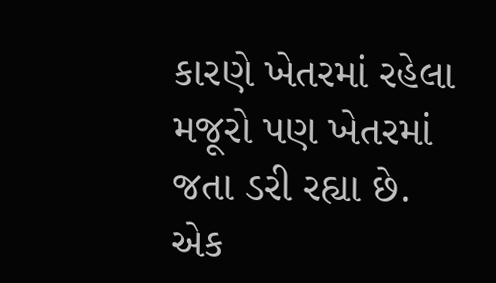કારણે ખેતરમાં રહેલા મજૂરો પણ ખેતરમાં જતા ડરી રહ્યા છે. એક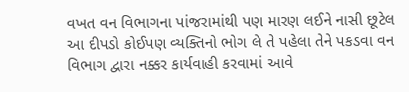વખત વન વિભાગના પાંજરામાંથી પણ મારણ લઈને નાસી છૂટેલ આ દીપડો કોઈપણ વ્યક્તિનો ભોગ લે તે પહેલા તેને પકડવા વન વિભાગ દ્વારા નક્કર કાર્યવાહી કરવામાં આવે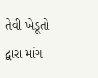તેવી ખેડૂતો દ્વારા માંગ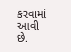કરવામાં આવી છે.